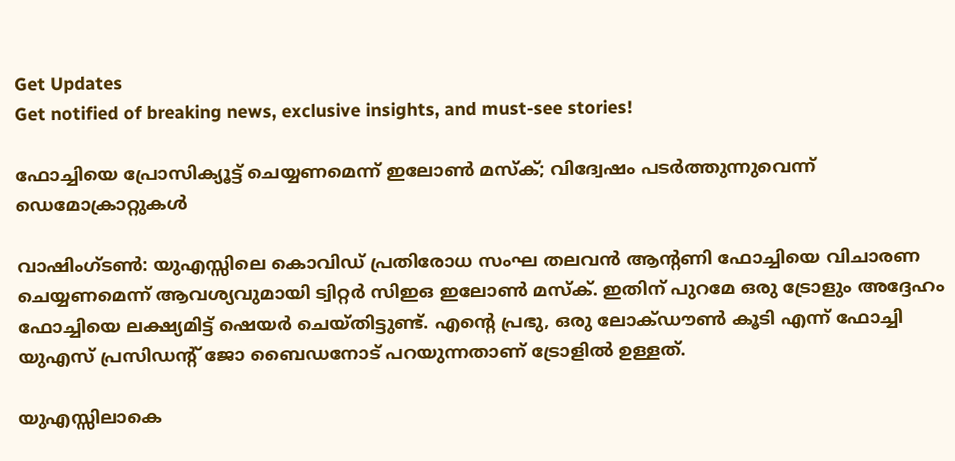Get Updates
Get notified of breaking news, exclusive insights, and must-see stories!

ഫോച്ചിയെ പ്രോസിക്യൂട്ട് ചെയ്യണമെന്ന് ഇലോണ്‍ മസ്‌ക്; വിദ്വേഷം പടര്‍ത്തുന്നുവെന്ന് ഡെമോക്രാറ്റുകള്‍

വാഷിംഗ്ടണ്‍: യുഎസ്സിലെ കൊവിഡ് പ്രതിരോധ സംഘ തലവന്‍ ആന്റണി ഫോച്ചിയെ വിചാരണ ചെയ്യണമെന്ന് ആവശ്യവുമായി ട്വിറ്റര്‍ സിഇഒ ഇലോണ്‍ മസ്‌ക്. ഇതിന് പുറമേ ഒരു ട്രോളും അദ്ദേഹം ഫോച്ചിയെ ലക്ഷ്യമിട്ട് ഷെയര്‍ ചെയ്തിട്ടുണ്ട്. എന്റെ പ്രഭു, ഒരു ലോക്ഡൗണ്‍ കൂടി എന്ന് ഫോച്ചി യുഎസ് പ്രസിഡന്റ് ജോ ബൈഡനോട് പറയുന്നതാണ് ട്രോളില്‍ ഉള്ളത്.

യുഎസ്സിലാകെ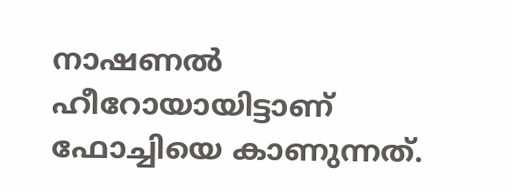നാഷണല്‍ ഹീറോയായിട്ടാണ് ഫോച്ചിയെ കാണുന്നത്.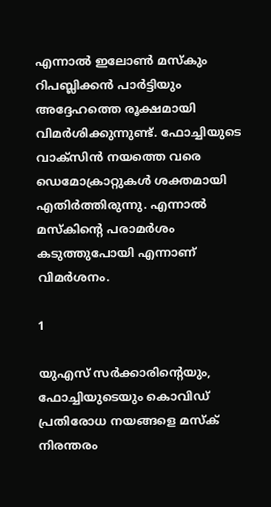എന്നാല്‍ ഇലോണ്‍ മസ്‌കും റിപബ്ലിക്കന്‍ പാര്‍ട്ടിയും അദ്ദേഹത്തെ രൂക്ഷമായി വിമര്‍ശിക്കുന്നുണ്ട്. ഫോച്ചിയുടെ വാക്‌സിന്‍ നയത്തെ വരെ ഡെമോക്രാറ്റുകള്‍ ശക്തമായി എതിര്‍ത്തിരുന്നു. എന്നാല്‍ മസ്‌കിന്റെ പരാമര്‍ശം കടുത്തുപോയി എന്നാണ് വിമര്‍ശനം.

1

യുഎസ് സര്‍ക്കാരിന്റെയും, ഫോച്ചിയുടെയും കൊവിഡ് പ്രതിരോധ നയങ്ങളെ മസ്‌ക് നിരന്തരം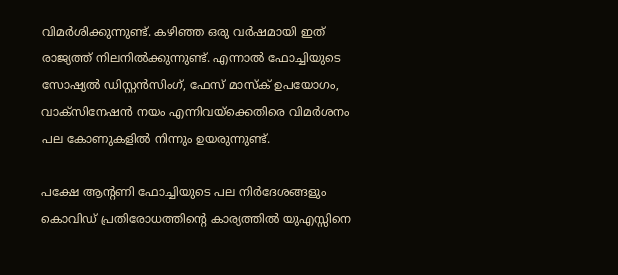വിമര്‍ശിക്കുന്നുണ്ട്. കഴിഞ്ഞ ഒരു വര്‍ഷമായി ഇത് രാജ്യത്ത് നിലനില്‍ക്കുന്നുണ്ട്. എന്നാല്‍ ഫോച്ചിയുടെ സോഷ്യല്‍ ഡിസ്റ്റന്‍സിംഗ്, ഫേസ് മാസ്‌ക് ഉപയോഗം, വാക്‌സിനേഷന്‍ നയം എന്നിവയ്‌ക്കെതിരെ വിമര്‍ശനം പല കോണുകളില്‍ നിന്നും ഉയരുന്നുണ്ട്.

പക്ഷേ ആന്റണി ഫോച്ചിയുടെ പല നിര്‍ദേശങ്ങളും കൊവിഡ് പ്രതിരോധത്തിന്റെ കാര്യത്തില്‍ യുഎസ്സിനെ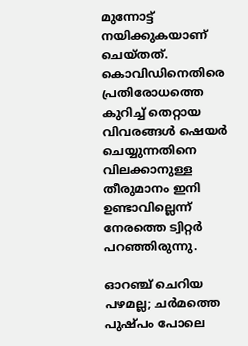മുന്നോട്ട് നയിക്കുകയാണ് ചെയ്തത്. കൊവിഡിനെതിരെ പ്രതിരോധത്തെ കുറിച്ച് തെറ്റായ വിവരങ്ങള്‍ ഷെയര്‍ ചെയ്യുന്നതിനെ വിലക്കാനുള്ള തീരുമാനം ഇനി ഉണ്ടാവില്ലെന്ന് നേരത്തെ ട്വിറ്റര്‍ പറഞ്ഞിരുന്നു.

ഓറഞ്ച് ചെറിയ പഴമല്ല; ചര്‍മത്തെ പുഷ്പം പോലെ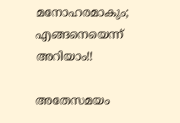മനോഹരമാകും; എങ്ങനെയെന്ന് അറിയാം!!

അതേസമയം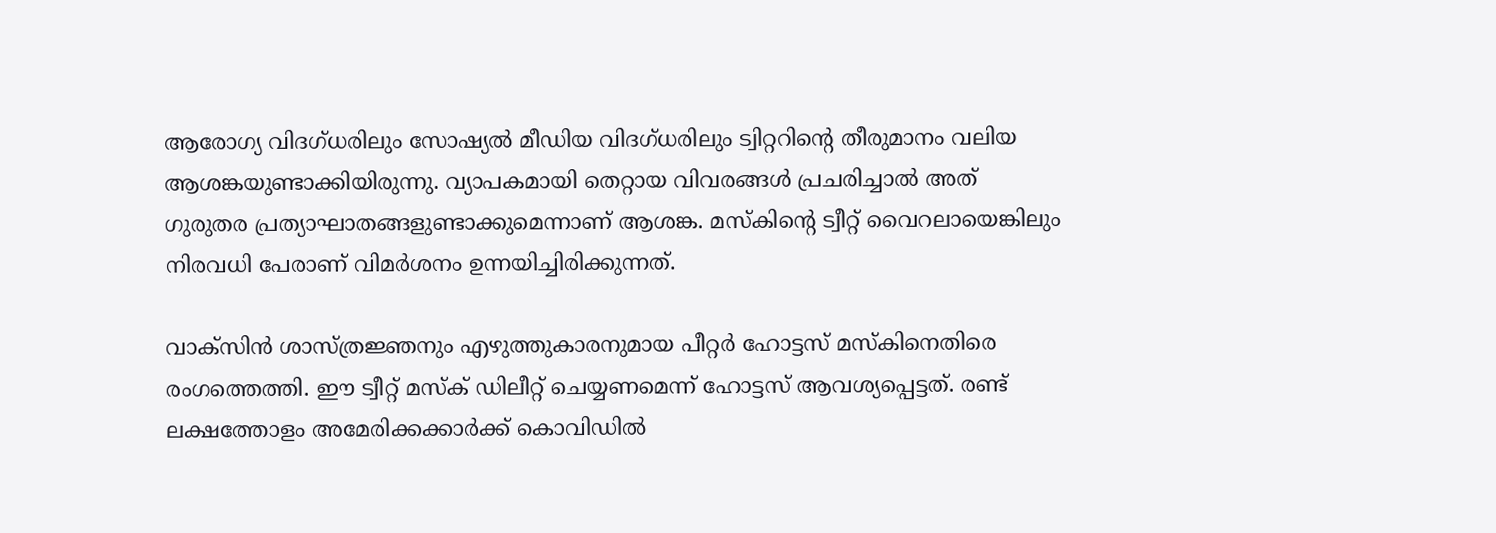ആരോഗ്യ വിദഗ്ധരിലും സോഷ്യല്‍ മീഡിയ വിദഗ്ധരിലും ട്വിറ്ററിന്റെ തീരുമാനം വലിയ ആശങ്കയുണ്ടാക്കിയിരുന്നു. വ്യാപകമായി തെറ്റായ വിവരങ്ങള്‍ പ്രചരിച്ചാല്‍ അത് ഗുരുതര പ്രത്യാഘാതങ്ങളുണ്ടാക്കുമെന്നാണ് ആശങ്ക. മസ്‌കിന്റെ ട്വീറ്റ് വൈറലായെങ്കിലും നിരവധി പേരാണ് വിമര്‍ശനം ഉന്നയിച്ചിരിക്കുന്നത്.

വാക്‌സിന്‍ ശാസ്ത്രജ്ഞനും എഴുത്തുകാരനുമായ പീറ്റര്‍ ഹോട്ടസ് മസ്‌കിനെതിരെ രംഗത്തെത്തി. ഈ ട്വീറ്റ് മസ്‌ക് ഡിലീറ്റ് ചെയ്യണമെന്ന് ഹോട്ടസ് ആവശ്യപ്പെട്ടത്. രണ്ട് ലക്ഷത്തോളം അമേരിക്കക്കാര്‍ക്ക് കൊവിഡില്‍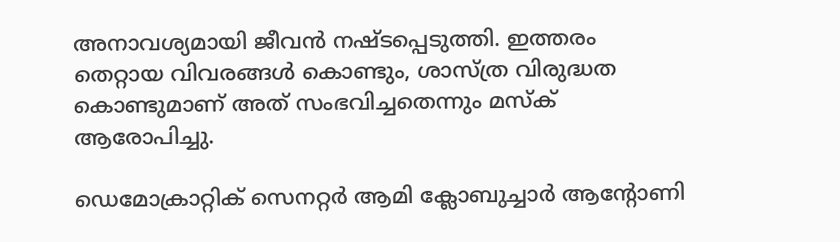അനാവശ്യമായി ജീവന്‍ നഷ്ടപ്പെടുത്തി. ഇത്തരം തെറ്റായ വിവരങ്ങള്‍ കൊണ്ടും, ശാസ്ത്ര വിരുദ്ധത കൊണ്ടുമാണ് അത് സംഭവിച്ചതെന്നും മസ്‌ക് ആരോപിച്ചു.

ഡെമോക്രാറ്റിക് സെനറ്റര്‍ ആമി ക്ലോബുച്ചാര്‍ ആന്റോണി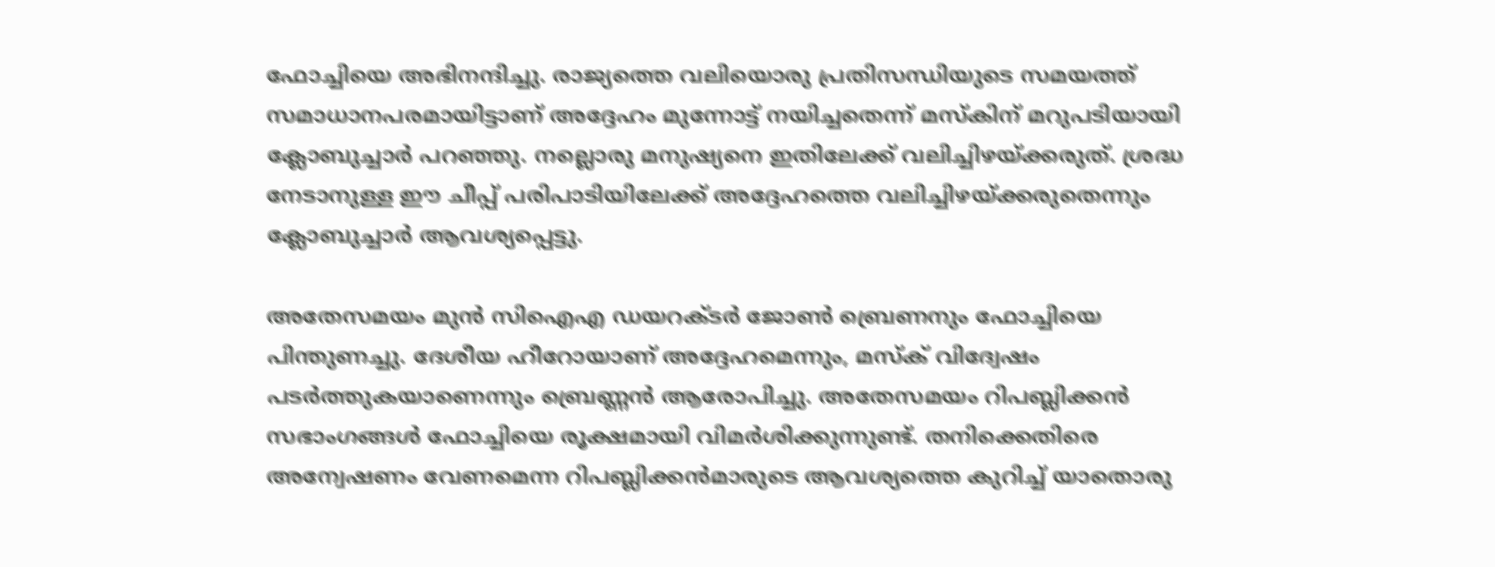ഫോച്ചിയെ അഭിനന്ദിച്ചു. രാജ്യത്തെ വലിയൊരു പ്രതിസന്ധിയുടെ സമയത്ത് സമാധാനപരമായിട്ടാണ് അദ്ദേഹം മുന്നോട്ട് നയിച്ചതെന്ന് മസ്‌കിന് മറുപടിയായി ക്ലോബുച്ചാര്‍ പറഞ്ഞു. നല്ലൊരു മനുഷ്യനെ ഇതിലേക്ക് വലിച്ചിഴയ്ക്കരുത്. ശ്രദ്ധ നേടാനുള്ള ഈ ചീപ്പ് പരിപാടിയിലേക്ക് അദ്ദേഹത്തെ വലിച്ചിഴയ്ക്കരുതെന്നും ക്ലോബുച്ചാര്‍ ആവശ്യപ്പെട്ടു.

അതേസമയം മുന്‍ സിഐഎ ഡയറക്ടര്‍ ജോണ്‍ ബ്രെണനും ഫോച്ചിയെ പിന്തുണച്ചു. ദേശീയ ഹീറോയാണ് അദ്ദേഹമെന്നും, മസ്‌ക് വിദ്വേഷം പടര്‍ത്തുകയാണെന്നും ബ്രെണ്ണന്‍ ആരോപിച്ചു. അതേസമയം റിപബ്ലിക്കന്‍ സഭാംഗങ്ങള്‍ ഫോച്ചിയെ രൂക്ഷമായി വിമര്‍ശിക്കുന്നുണ്ട്. തനിക്കെതിരെ അന്വേഷണം വേണമെന്ന റിപബ്ലിക്കന്‍മാരുടെ ആവശ്യത്തെ കുറിച്ച് യാതൊരു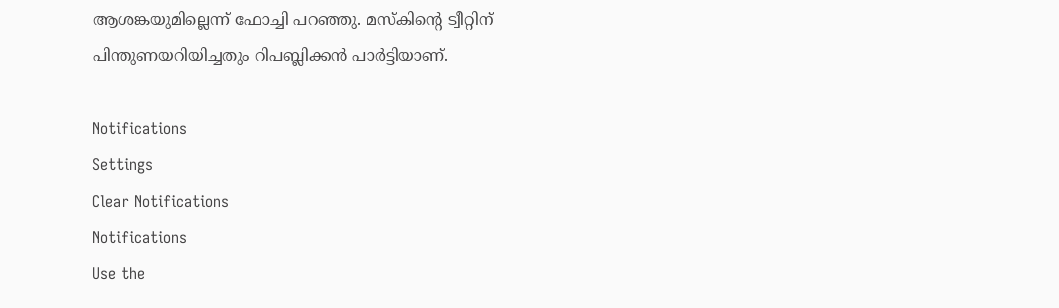ആശങ്കയുമില്ലെന്ന് ഫോച്ചി പറഞ്ഞു. മസ്‌കിന്റെ ട്വീറ്റിന് പിന്തുണയറിയിച്ചതും റിപബ്ലിക്കന്‍ പാര്‍ട്ടിയാണ്.

Notifications
Settings
Clear Notifications
Notifications
Use the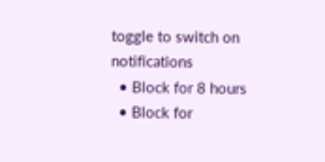toggle to switch on notifications
  • Block for 8 hours
  • Block for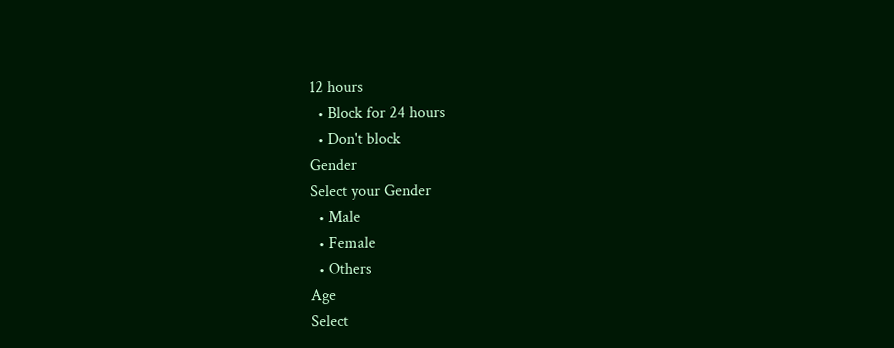12 hours
  • Block for 24 hours
  • Don't block
Gender
Select your Gender
  • Male
  • Female
  • Others
Age
Select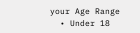your Age Range
  • Under 18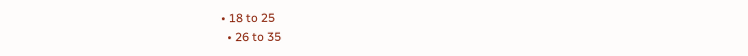• 18 to 25
  • 26 to 35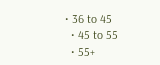• 36 to 45
  • 45 to 55
  • 55+